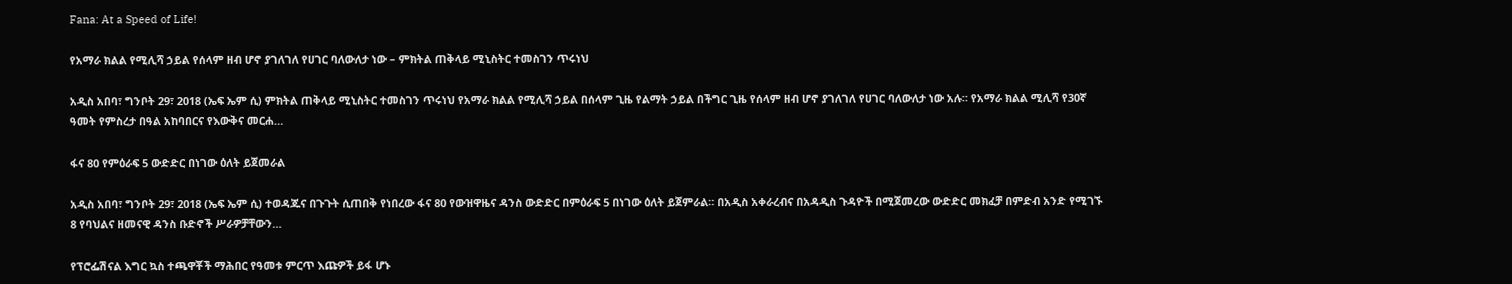Fana: At a Speed of Life!

የአማራ ክልል የሚሊሻ ኃይል የሰላም ዘብ ሆኖ ያገለገለ የሀገር ባለውለታ ነው – ምክትል ጠቅላይ ሚኒስትር ተመስገን ጥሩነህ

አዲስ አበባ፣ ግንቦት 29፣ 2018 (ኤፍ ኤም ሲ) ምክትል ጠቅላይ ሚኒስትር ተመስገን ጥሩነህ የአማራ ክልል የሚሊሻ ኃይል በሰላም ጊዜ የልማት ኃይል በችግር ጊዜ የሰላም ዘብ ሆኖ ያገለገለ የሀገር ባለውለታ ነው አሉ። የአማራ ክልል ሚሊሻ የ30ኛ ዓመት የምስረታ በዓል አከባበርና የእውቅና መርሐ…

ፋና 80 የምዕራፍ 5 ውድድር በነገው ዕለት ይጀመራል

አዲስ አበባ፣ ግንቦት 29፣ 2018 (ኤፍ ኤም ሲ) ተወዳጁና በጉጉት ሲጠበቅ የነበረው ፋና 80 የውዝዋዜና ዳንስ ውድድር በምዕራፍ 5 በነገው ዕለት ይጀምራል። በአዲስ አቀራረብና በአዳዲስ ጉዳዮች በሚጀመረው ውድድር መክፈቻ በምድብ አንድ የሚገኙ 8 የባህልና ዘመናዊ ዳንስ ቡድኖች ሥራዎቻቸውን…

የፕሮፌሽናል እግር ኳስ ተጫዋቾች ማሕበር የዓመቱ ምርጥ እጩዎች ይፋ ሆኑ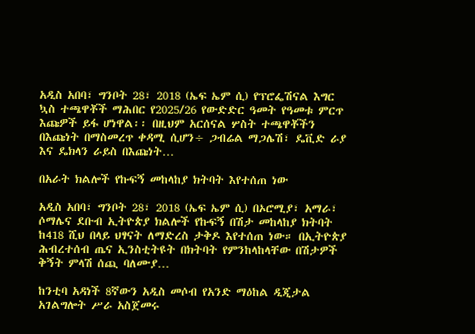አዲስ አበባ፣ ግንቦት 28፣ 2018 (ኤፍ ኤም ሲ) የፕሮፌሽናል እግር ኳስ ተጫዋቾች ማሕበር የ2025/26 የውድድር ዓመት የዓመቱ ምርጥ እጩዎች ይፋ ሆነዋል፡፡ በዚህም አርሰናል ሦስት ተጫዋቾችን በእጩነት በማስመረጥ ቀዳሚ ሲሆን÷ ጋብሬል ማጋሌሽ፣ ዴቪድ ራያ እና ዴክላን ራይስ በእጩነት…

በአራት ክልሎች የኩፍኝ መከላከያ ክትባት እየተሰጠ ነው

አዲስ አበባ፣ ግንቦት 28፣ 2018 (ኤፍ ኤም ሲ) በኦሮሚያ፣ አማራ፣ ሶማሌና ደቡብ ኢትዮጵያ ክልሎች የኩፍኝ በሽታ መከላከያ ክትባት ከ418 ሺህ በላይ ህፃናት ለማድረስ ታቅዶ እየተሰጠ ነው። በኢትዮጵያ ሕብረተሰብ ጤና ኢንስቲትዩት በክትባት የምንከላከላቸው በሽታዎች ቅኝት ምላሽ ሰጪ ባለሙያ…

ከንቲባ አዳነች 8ኛውን አዲስ መሶብ የአንድ ማዕከል ዲጂታል አገልግሎት ሥራ አስጀመሩ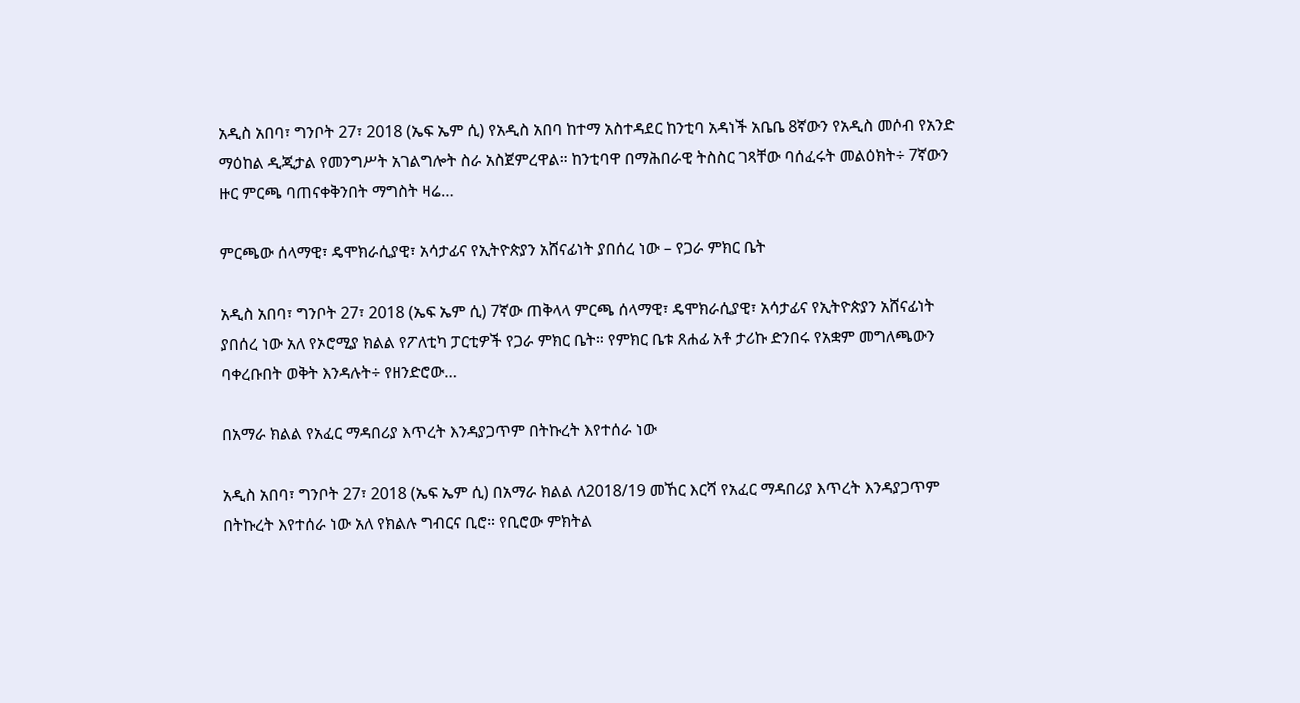አዲስ አበባ፣ ግንቦት 27፣ 2018 (ኤፍ ኤም ሲ) የአዲስ አበባ ከተማ አስተዳደር ከንቲባ አዳነች አቤቤ 8ኛውን የአዲስ መሶብ የአንድ ማዕከል ዲጂታል የመንግሥት አገልግሎት ስራ አስጀምረዋል። ከንቲባዋ በማሕበራዊ ትስስር ገጻቸው ባሰፈሩት መልዕክት÷ 7ኛውን ዙር ምርጫ ባጠናቀቅንበት ማግስት ዛሬ…

ምርጫው ሰላማዊ፣ ዴሞክራሲያዊ፣ አሳታፊና የኢትዮጵያን አሸናፊነት ያበሰረ ነው – የጋራ ምክር ቤት

አዲስ አበባ፣ ግንቦት 27፣ 2018 (ኤፍ ኤም ሲ) 7ኛው ጠቅላላ ምርጫ ሰላማዊ፣ ዴሞክራሲያዊ፣ አሳታፊና የኢትዮጵያን አሸናፊነት ያበሰረ ነው አለ የኦሮሚያ ክልል የፖለቲካ ፓርቲዎች የጋራ ምክር ቤት። የምክር ቤቱ ጸሐፊ አቶ ታሪኩ ድንበሩ የአቋም መግለጫውን ባቀረቡበት ወቅት እንዳሉት÷ የዘንድሮው…

በአማራ ክልል የአፈር ማዳበሪያ እጥረት እንዳያጋጥም በትኩረት እየተሰራ ነው

አዲስ አበባ፣ ግንቦት 27፣ 2018 (ኤፍ ኤም ሲ) በአማራ ክልል ለ2018/19 መኸር እርሻ የአፈር ማዳበሪያ እጥረት እንዳያጋጥም በትኩረት እየተሰራ ነው አለ የክልሉ ግብርና ቢሮ። የቢሮው ምክትል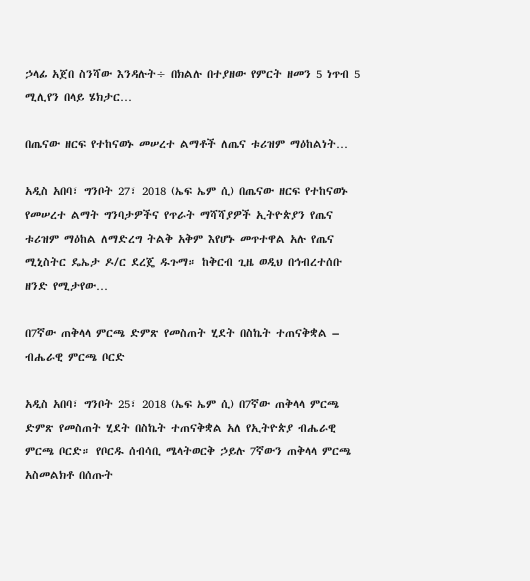ኃላፊ አጀበ ስንሻው እንዳሉት÷ በክልሉ በተያዘው የምርት ዘመን 5 ነጥብ 5 ሚሊየን በላይ ሄክታር…

በጤናው ዘርፍ የተከናወኑ መሠረተ ልማቶች ለጤና ቱሪዝም ማዕከልነት…

አዲስ አበባ፣ ግንቦት 27፣ 2018 (ኤፍ ኤም ሲ) በጤናው ዘርፍ የተከናወኑ የመሠረተ ልማት ግንባታዎችና የጥራት ማሻሻያዎች ኢትዮጵያን የጤና ቱሪዝም ማዕከል ለማድረግ ትልቅ አቅም እየሆኑ መጥተዋል አሉ የጤና ሚኒስትር ዴኤታ ዶ/ር ደረጄ ዱጉማ። ከቅርብ ጊዜ ወዲህ በኅብረተሰቡ ዘንድ የሚታየው…

በ7ኛው ጠቅላላ ምርጫ ድምጽ የመስጠት ሂደት በስኬት ተጠናቅቋል – ብሔራዊ ምርጫ ቦርድ

አዲስ አበባ፣ ግንቦት 25፣ 2018 (ኤፍ ኤም ሲ) በ7ኛው ጠቅላላ ምርጫ ድምጽ የመስጠት ሂደት በስኬት ተጠናቅቋል አለ የኢትዮጵያ ብሔራዊ ምርጫ ቦርድ። የቦርዱ ሰብሳቢ ሜላትወርቅ ኃይሉ 7ኛውን ጠቅላላ ምርጫ አስመልክቶ በሰጡት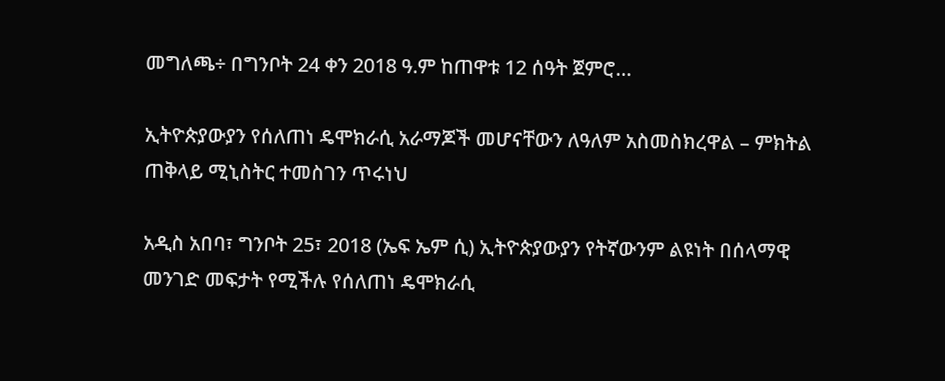መግለጫ÷ በግንቦት 24 ቀን 2018 ዓ.ም ከጠዋቱ 12 ሰዓት ጀምሮ…

ኢትዮጵያውያን የሰለጠነ ዴሞክራሲ አራማጆች መሆናቸውን ለዓለም አስመስክረዋል – ምክትል ጠቅላይ ሚኒስትር ተመስገን ጥሩነህ

አዲስ አበባ፣ ግንቦት 25፣ 2018 (ኤፍ ኤም ሲ) ኢትዮጵያውያን የትኛውንም ልዩነት በሰላማዊ መንገድ መፍታት የሚችሉ የሰለጠነ ዴሞክራሲ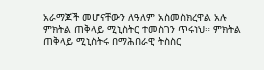አራማጆች መሆናቸውን ለዓለም አስመስክረዋል አሉ ምክትል ጠቅላይ ሚኒስትር ተመስገን ጥሩነህ። ምክትል ጠቅላይ ሚኒስትሩ በማሕበራዊ ትስስር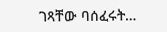ገጻቸው ባሰፈሩት…